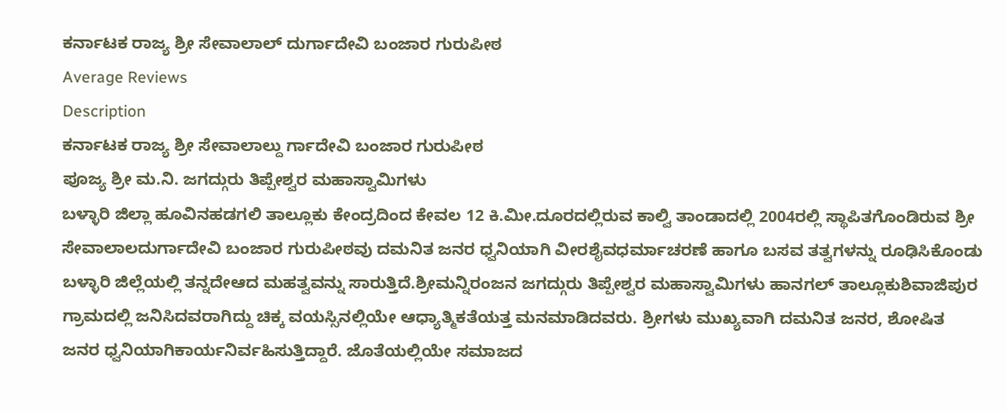ಕರ್ನಾಟಕ ರಾಜ್ಯ ಶ್ರೀ ಸೇವಾಲಾಲ್ ದುರ್ಗಾದೇವಿ ಬಂಜಾರ ಗುರುಪೀಠ
Average Reviews
Description
ಕರ್ನಾಟಕ ರಾಜ್ಯ ಶ್ರೀ ಸೇವಾಲಾಲ್ದು ರ್ಗಾದೇವಿ ಬಂಜಾರ ಗುರುಪೀಠ
ಪೂಜ್ಯ ಶ್ರೀ ಮ.ನಿ. ಜಗದ್ಗುರು ತಿಪ್ಪೇಶ್ವರ ಮಹಾಸ್ವಾಮಿಗಳು
ಬಳ್ಳಾರಿ ಜಿಲ್ಲಾ ಹೂವಿನಹಡಗಲಿ ತಾಲ್ಲೂಕು ಕೇಂದ್ರದಿಂದ ಕೇವಲ 12 ಕಿ.ಮೀ.ದೂರದಲ್ಲಿರುವ ಕಾಲ್ವಿ ತಾಂಡಾದಲ್ಲಿ 2004ರಲ್ಲಿ ಸ್ಥಾಪಿತಗೊಂಡಿರುವ ಶ್ರೀ ಸೇವಾಲಾಲದುರ್ಗಾದೇವಿ ಬಂಜಾರ ಗುರುಪೀಠವು ದಮನಿತ ಜನರ ಧ್ವನಿಯಾಗಿ ವೀರಶೈವಧರ್ಮಾಚರಣೆ ಹಾಗೂ ಬಸವ ತತ್ವಗಳನ್ನು ರೂಢಿಸಿಕೊಂಡು ಬಳ್ಳಾರಿ ಜಿಲ್ಲೆಯಲ್ಲಿ ತನ್ನದೇಆದ ಮಹತ್ವವನ್ನು ಸಾರುತ್ತಿದೆ.ಶ್ರೀಮನ್ನಿರಂಜನ ಜಗದ್ಗುರು ತಿಪ್ಪೇಶ್ವರ ಮಹಾಸ್ವಾಮಿಗಳು ಹಾನಗಲ್ ತಾಲ್ಲೂಕುಶಿವಾಜಿಪುರ ಗ್ರಾಮದಲ್ಲಿ ಜನಿಸಿದವರಾಗಿದ್ದು ಚಿಕ್ಕ ವಯಸ್ಸಿನಲ್ಲಿಯೇ ಆಧ್ಯಾತ್ಮಿಕತೆಯತ್ತ ಮನಮಾಡಿದವರು. ಶ್ರೀಗಳು ಮುಖ್ಯವಾಗಿ ದಮನಿತ ಜನರ, ಶೋಷಿತ ಜನರ ಧ್ವನಿಯಾಗಿಕಾರ್ಯನಿರ್ವಹಿಸುತ್ತಿದ್ದಾರೆ. ಜೊತೆಯಲ್ಲಿಯೇ ಸಮಾಜದ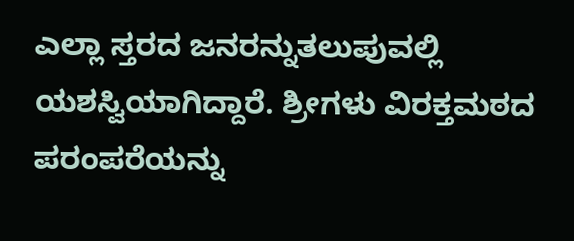ಎಲ್ಲಾ ಸ್ತರದ ಜನರನ್ನುತಲುಪುವಲ್ಲಿ ಯಶಸ್ವಿಯಾಗಿದ್ದಾರೆ. ಶ್ರೀಗಳು ವಿರಕ್ತಮಠದ ಪರಂಪರೆಯನ್ನು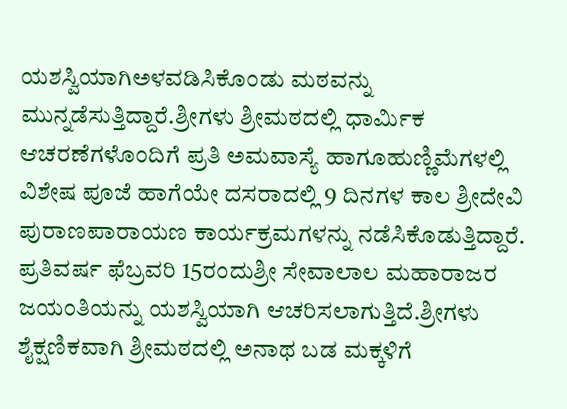ಯಶಸ್ವಿಯಾಗಿಅಳವಡಿಸಿಕೊಂಡು ಮಠವನ್ನು ಮುನ್ನಡೆಸುತ್ತಿದ್ದಾರೆ.ಶ್ರೀಗಳು ಶ್ರೀಮಠದಲ್ಲಿ ಧಾರ್ಮಿಕ ಆಚರಣೆಗಳೊಂದಿಗೆ ಪ್ರತಿ ಅಮವಾಸ್ಯೆ ಹಾಗೂಹುಣ್ಣಿಮೆಗಳಲ್ಲಿ ವಿಶೇಷ ಪೂಜೆ ಹಾಗೆಯೇ ದಸರಾದಲ್ಲಿ 9 ದಿನಗಳ ಕಾಲ ಶ್ರೀದೇವಿ ಪುರಾಣಪಾರಾಯಣ ಕಾರ್ಯಕ್ರಮಗಳನ್ನು ನಡೆಸಿಕೊಡುತ್ತಿದ್ದಾರೆ. ಪ್ರತಿವರ್ಷ ಫೆಬ್ರವರಿ 15ರಂದುಶ್ರೀ ಸೇವಾಲಾಲ ಮಹಾರಾಜರ ಜಯಂತಿಯನ್ನು ಯಶಸ್ವಿಯಾಗಿ ಆಚರಿಸಲಾಗುತ್ತಿದೆ.ಶ್ರೀಗಳು ಶೈಕ್ಷಣಿಕವಾಗಿ ಶ್ರೀಮಠದಲ್ಲಿ ಅನಾಥ ಬಡ ಮಕ್ಕಳಿಗೆ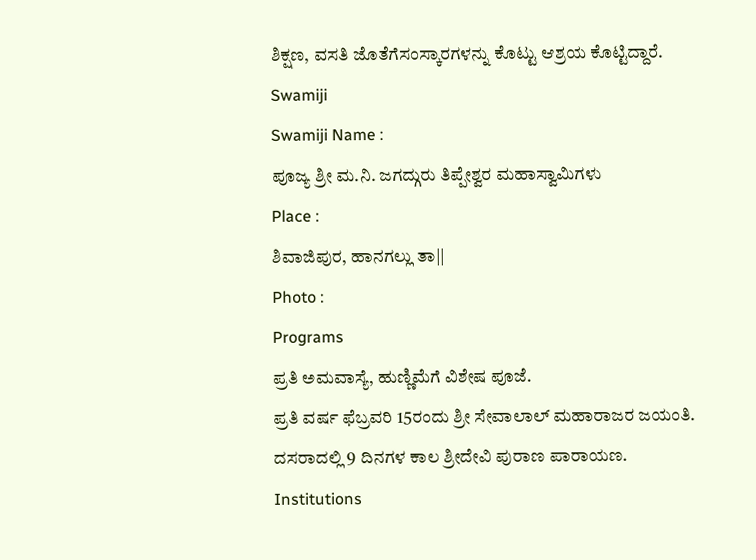ಶಿಕ್ಷಣ, ವಸತಿ ಜೊತೆಗೆಸಂಸ್ಕಾರಗಳನ್ನು ಕೊಟ್ಟು ಆಶ್ರಯ ಕೊಟ್ಟಿದ್ದಾರೆ.
Swamiji
Swamiji Name :
ಪೂಜ್ಯ ಶ್ರೀ ಮ.ನಿ. ಜಗದ್ಗುರು ತಿಪ್ಪೇಶ್ವರ ಮಹಾಸ್ವಾಮಿಗಳು
Place :
ಶಿವಾಜಿಪುರ, ಹಾನಗಲ್ಲು ತಾ||
Photo :
Programs
ಪ್ರತಿ ಅಮವಾಸ್ಯೆ, ಹುಣ್ಣಿಮೆಗೆ ವಿಶೇಷ ಪೂಜೆ.
ಪ್ರತಿ ವರ್ಷ ಫೆಬ್ರವರಿ 15ರಂದು ಶ್ರೀ ಸೇವಾಲಾಲ್ ಮಹಾರಾಜರ ಜಯಂತಿ.
ದಸರಾದಲ್ಲಿ 9 ದಿನಗಳ ಕಾಲ ಶ್ರೀದೇವಿ ಪುರಾಣ ಪಾರಾಯಣ.
Institutions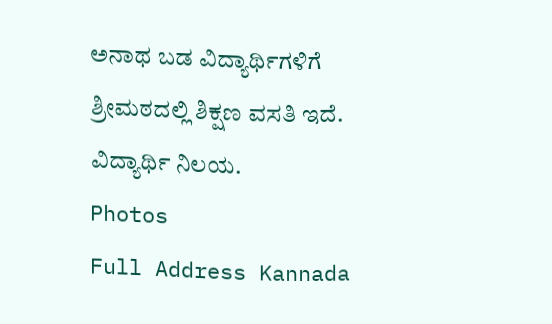ಅನಾಥ ಬಡ ವಿದ್ಯಾರ್ಥಿಗಳಿಗೆ ಶ್ರೀಮಠದಲ್ಲಿ ಶಿಕ್ಷಣ ವಸತಿ ಇದೆ.
ವಿದ್ಯಾರ್ಥಿ ನಿಲಯ.
Photos
Full Address Kannada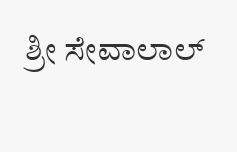ಶ್ರೀ ಸೇವಾಲಾಲ್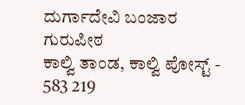ದುರ್ಗಾದೇವಿ ಬಂಜಾರ ಗುರುಪೀಠ
ಕಾಲ್ವಿ ತಾಂಡ, ಕಾಲ್ವಿ ಪೋಸ್ಟ್ - 583 219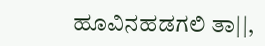ಹೂವಿನಹಡಗಲಿ ತಾ||,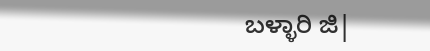ಬಳ್ಳಾರಿ ಜಿ|